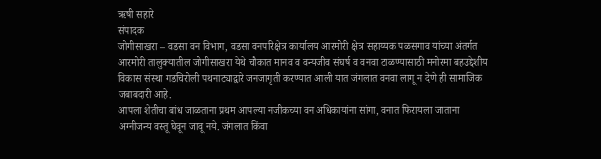ऋषी सहारे
संपादक
जोगीसाखरा – वडसा वन विभाग, वडसा वनपरिक्षेत्र कार्यालय आरमोरी क्षेत्र सहाय्यक पळसगाव यांच्या अंतर्गत आरमोरी तालुक्यातील जोगीसाखरा येथे चौकात मानव व वन्यजीव संघर्ष व वनवा टाळण्यासाठी मनोरमा बहउद्देशीय विकास संस्था गडचिरोली पथनाट्याद्वारे जनजागृती करण्यात आली यात जंगलात वनवा लागू न देणे ही सामाजिक जबाबदारी आहे.
आपला शेतीचा बांध जाळताना प्रथम आपल्या नजीकच्या वन अधिकायांना सांगा, वनात फिरायला जाताना अग्नीजन्य वस्तू घेवून जावू नये. जंगलात किंवा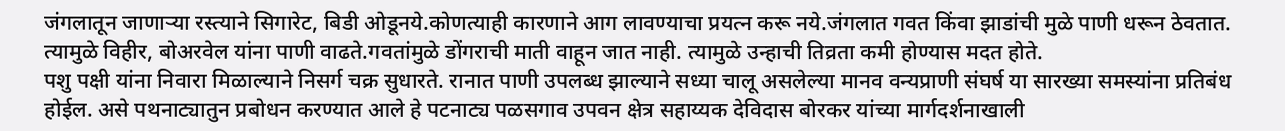जंगलातून जाणाऱ्या रस्त्याने सिगारेट, बिडी ओडूनये.कोणत्याही कारणाने आग लावण्याचा प्रयत्न करू नये.जंगलात गवत किंवा झाडांची मुळे पाणी धरून ठेवतात. त्यामुळे विहीर, बोअरवेल यांना पाणी वाढते.गवतांमुळे डोंगराची माती वाहून जात नाही. त्यामुळे उन्हाची तिव्रता कमी होण्यास मदत होते.
पशु पक्षी यांना निवारा मिळाल्याने निसर्ग चक्र सुधारते. रानात पाणी उपलब्ध झाल्याने सध्या चालू असलेल्या मानव वन्यप्राणी संघर्ष या सारख्या समस्यांना प्रतिबंध होईल. असे पथनाट्यातुन प्रबोधन करण्यात आले हे पटनाट्य पळसगाव उपवन क्षेत्र सहाय्यक देविदास बोरकर यांच्या मार्गदर्शनाखाली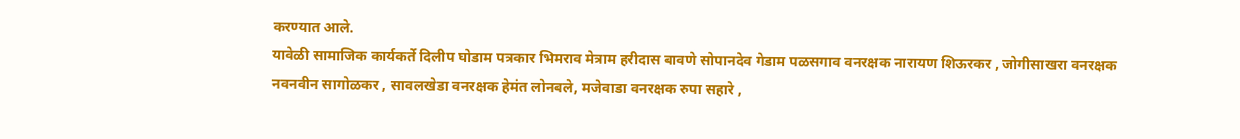करण्यात आले.
यावेळी सामाजिक कार्यकर्ते दिलीप घोडाम पत्रकार भिमराव मेत्राम हरीदास बावणे सोपानदेव गेडाम पळसगाव वनरक्षक नारायण शिऊरकर , जोगीसाखरा वनरक्षक नवनवीन सागोळकर , सावलखेडा वनरक्षक हेमंत लोनबले, मजेवाडा वनरक्षक रुपा सहारे ,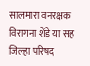सालमारा वनरक्षक विरागना शेंडे या सह जिल्हा परिषद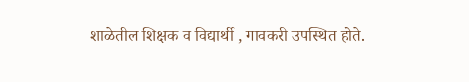शाळेतील शिक्षक व विद्यार्थी , गावकरी उपस्थित होते.